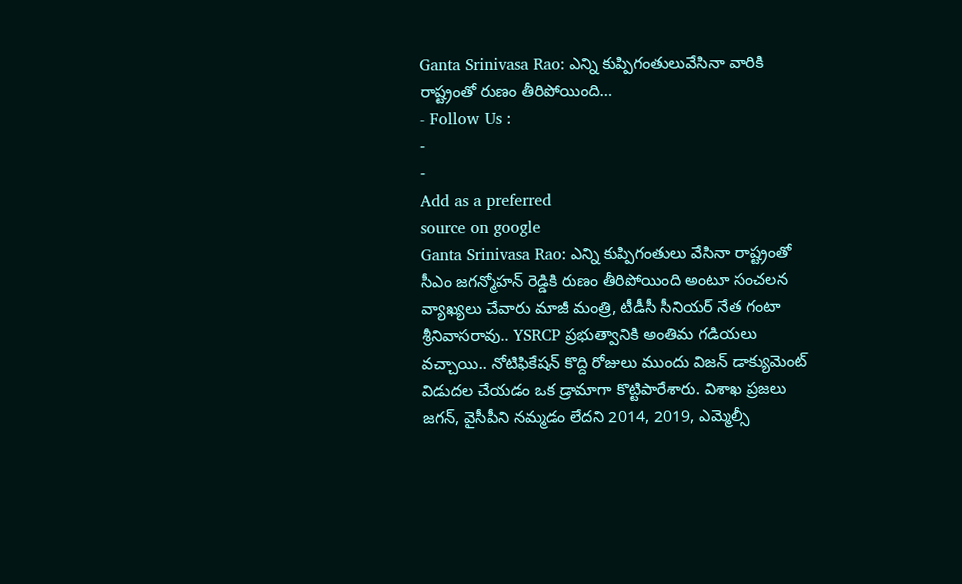Ganta Srinivasa Rao: ఎన్ని కుప్పిగంతులువేసినా వారికి రాష్ట్రంతో రుణం తీరిపోయింది…
- Follow Us :
-
-
Add as a preferred
source on google
Ganta Srinivasa Rao: ఎన్ని కుప్పిగంతులు వేసినా రాష్ట్రంతో సీఎం జగన్మోహన్ రెడ్డికి రుణం తీరిపోయింది అంటూ సంచలన వ్యాఖ్యలు చేవారు మాజీ మంత్రి, టీడీసీ సీనియర్ నేత గంటా శ్రీనివాసరావు.. YSRCP ప్రభుత్వానికి అంతిమ గడియలు వచ్చాయి.. నోటిఫికేషన్ కొద్ది రోజులు ముందు విజన్ డాక్యుమెంట్ విడుదల చేయడం ఒక డ్రామాగా కొట్టిపారేశారు. విశాఖ ప్రజలు జగన్, వైసీపీని నమ్మడం లేదని 2014, 2019, ఎమ్మెల్సీ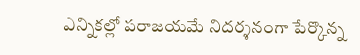ఎన్నికల్లో పరాజయమే నిదర్శనంగా పేర్కొన్న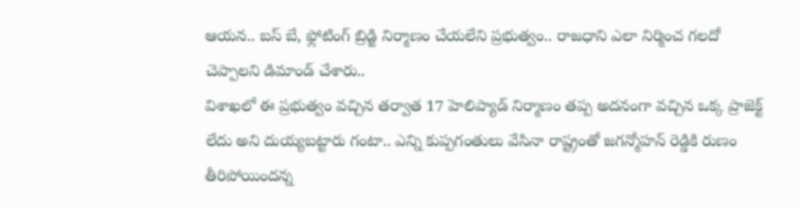ఆయన.. బస్ బే, ఫ్లోటింగ్ బ్రిడ్జి నిర్మాణం చేయలేని ప్రభుత్వం.. రాజధాని ఎలా నిర్మించ గలదో చెప్పాలని డిమాండ్ చేశారు..
విశాఖలో ఈ ప్రభుత్వం వచ్చిన తర్వాత 17 హెలిప్యాడ్ నిర్మాణం తప్ప అదనంగా వచ్చిన ఒక్క ప్రాజెక్ట్ లేదు అని దుయ్యబట్టారు గంటా.. ఎన్ని కుప్పగంతులు వేసినా రాష్ట్రంతో జగన్మోహన్ రెడ్డికి రుణం తీరిపోయిందన్న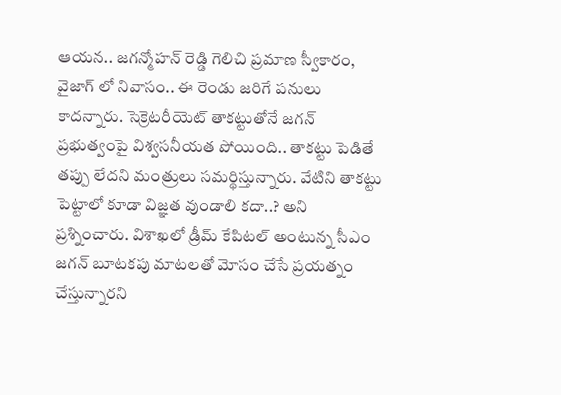ఆయన.. జగన్మోహన్ రెడ్డి గెలిచి ప్రమాణ స్వీకారం, వైజాగ్ లో నివాసం.. ఈ రెండు జరిగే పనులు కాదన్నారు. సెక్రెటరీయెట్ తాకట్టుతోనే జగన్ ప్రభుత్వంపై విశ్వసనీయత పోయింది.. తాకట్టు పెడితే తప్పు లేదని మంత్రులు సమర్థిస్తున్నారు. వేటిని తాకట్టు పెట్టాలో కూడా విజ్ఞత వుండాలి కదా..? అని ప్రశ్నించారు. విశాఖలో డ్రీమ్ కేపిటల్ అంటున్న సీఎం జగన్ బూటకపు మాటలతో మోసం చేసే ప్రయత్నం చేస్తున్నారని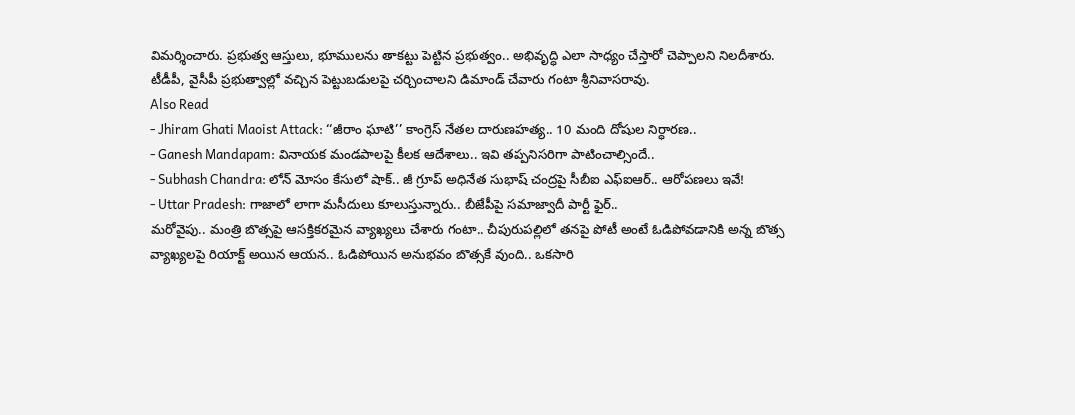విమర్శించారు. ప్రభుత్వ ఆస్తులు, భూములను తాకట్టు పెట్టిన ప్రభుత్వం.. అభివృద్ధి ఎలా సాధ్యం చేస్తారో చెప్పాలని నిలదీశారు. టీడీపీ, వైసీపీ ప్రభుత్వాల్లో వచ్చిన పెట్టుబడులపై చర్చించాలని డిమాండ్ చేవారు గంటా శ్రీనివాసరావు.
Also Read
- Jhiram Ghati Maoist Attack: ‘‘జీరాం ఘాటి’’ కాంగ్రెస్ నేతల దారుణహత్య.. 10 మంది దోషుల నిర్ధారణ..
- Ganesh Mandapam: వినాయక మండపాలపై కీలక ఆదేశాలు.. ఇవి తప్పనిసరిగా పాటించాల్సిందే..
- Subhash Chandra: లోన్ మోసం కేసులో షాక్.. జీ గ్రూప్ అధినేత సుభాష్ చంద్రపై సీబీఐ ఎఫ్ఐఆర్.. ఆరోపణలు ఇవే!
- Uttar Pradesh: గాజాలో లాగా మసీదులు కూలుస్తున్నారు.. బీజేపీపై సమాజ్వాదీ పార్టీ ఫైర్..
మరోవైపు.. మంత్రి బొత్సపై ఆసక్తికరమైన వ్యాఖ్యలు చేశారు గంటా.. చీపురుపల్లిలో తనపై పోటీ అంటే ఓడిపోవడానికి అన్న బొత్స వ్యాఖ్యలపై రియాక్ట్ అయిన ఆయన.. ఓడిపోయిన అనుభవం బొత్సకే వుంది.. ఒకసారి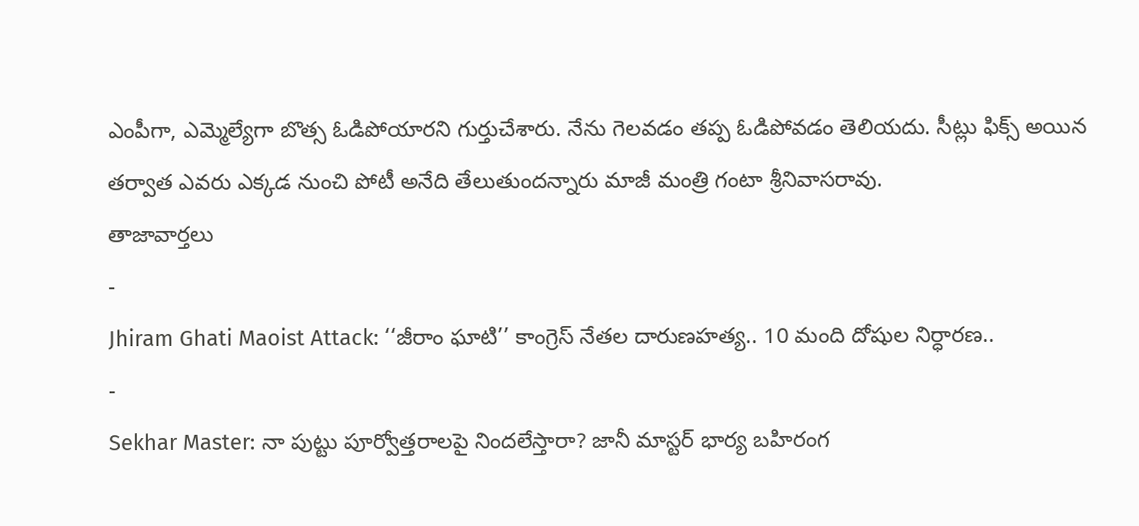ఎంపీగా, ఎమ్మెల్యేగా బొత్స ఓడిపోయారని గుర్తుచేశారు. నేను గెలవడం తప్ప ఓడిపోవడం తెలియదు. సీట్లు ఫిక్స్ అయిన తర్వాత ఎవరు ఎక్కడ నుంచి పోటీ అనేది తేలుతుందన్నారు మాజీ మంత్రి గంటా శ్రీనివాసరావు.
తాజావార్తలు
-
Jhiram Ghati Maoist Attack: ‘‘జీరాం ఘాటి’’ కాంగ్రెస్ నేతల దారుణహత్య.. 10 మంది దోషుల నిర్ధారణ..
-
Sekhar Master: నా పుట్టు పూర్వోత్తరాలపై నిందలేస్తారా? జానీ మాస్టర్ భార్య బహిరంగ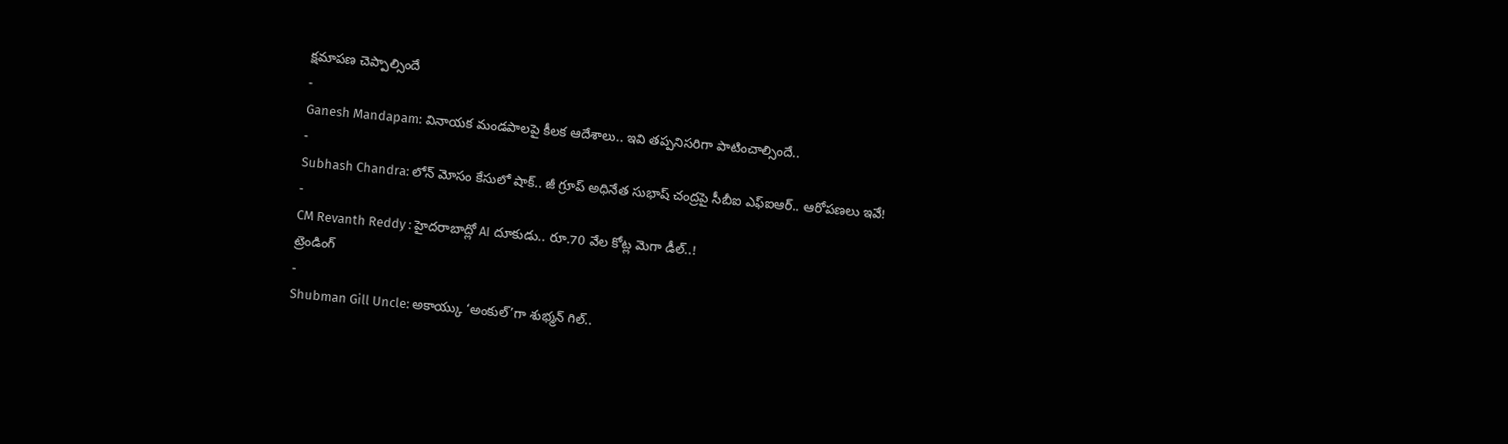క్షమాపణ చెప్పాల్సిందే
-
Ganesh Mandapam: వినాయక మండపాలపై కీలక ఆదేశాలు.. ఇవి తప్పనిసరిగా పాటించాల్సిందే..
-
Subhash Chandra: లోన్ మోసం కేసులో షాక్.. జీ గ్రూప్ అధినేత సుభాష్ చంద్రపై సీబీఐ ఎఫ్ఐఆర్.. ఆరోపణలు ఇవే!
-
CM Revanth Reddy : హైదరాబాద్లో AI దూకుడు.. రూ.70 వేల కోట్ల మెగా డీల్..!
ట్రెండింగ్
-
Shubman Gill Uncle: అకాయ్కు ‘అంకుల్’గా శుభ్మన్ గిల్..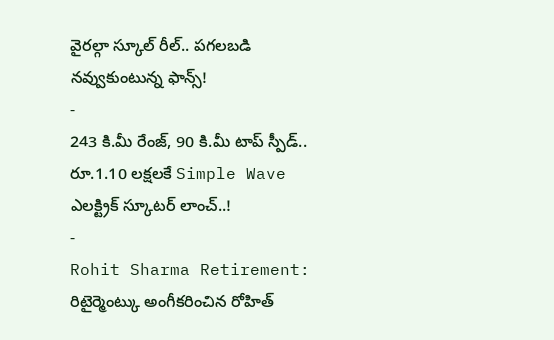వైరల్గా స్కూల్ రీల్.. పగలబడి నవ్వుకుంటున్న ఫాన్స్!
-
243 కి.మీ రేంజ్, 90 కి.మీ టాప్ స్పీడ్.. రూ.1.10 లక్షలకే Simple Wave ఎలక్ట్రిక్ స్కూటర్ లాంచ్..!
-
Rohit Sharma Retirement: రిటైర్మెంట్కు అంగీకరించిన రోహిత్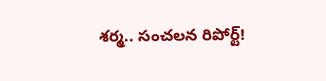శర్మ.. సంచలన రిపోర్ట్!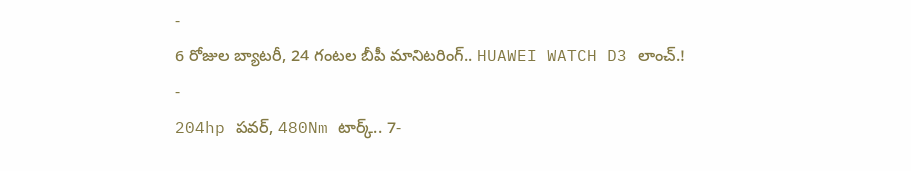-
6 రోజుల బ్యాటరీ, 24 గంటల బీపీ మానిటరింగ్.. HUAWEI WATCH D3 లాంచ్.!
-
204hp పవర్, 480Nm టార్క్.. 7-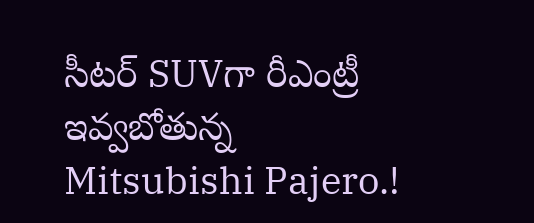సీటర్ SUVగా రీఎంట్రీ ఇవ్వబోతున్న Mitsubishi Pajero.!